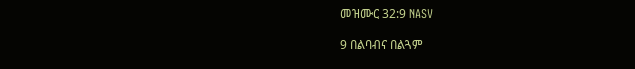መዝሙር 32:9 NASV

9 በልባብና በልጓም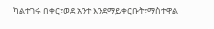ካልተገሩ በቀር፣ወደ አንተ እንደማይቀርቡት፣ማስተዋል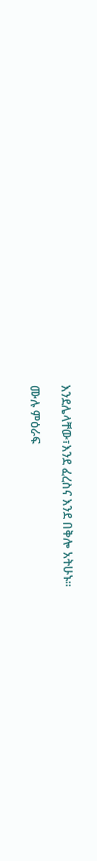እንደሌላቸው፣እንደ ፈረስና እንደ በቅሎ አትሁኑ።

ሙሉ ምዕራፍ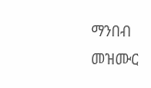ማንበብ መዝሙር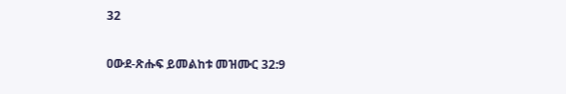32

ዐውደ-ጽሑፍ ይመልከቱ መዝሙር 32:9